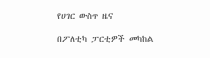የሀገር ውስጥ ዜና

በፖለቲካ ፓርቲዎች መካከል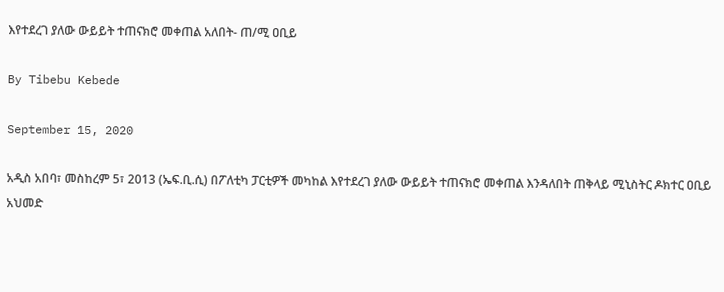እየተደረገ ያለው ውይይት ተጠናክሮ መቀጠል አለበት- ጠ/ሚ ዐቢይ

By Tibebu Kebede

September 15, 2020

አዲስ አበባ፣ መስከረም 5፣ 2013 (ኤፍ.ቢ.ሲ) በፖለቲካ ፓርቲዎች መካከል እየተደረገ ያለው ውይይት ተጠናክሮ መቀጠል እንዳለበት ጠቅላይ ሚኒስትር ዶክተር ዐቢይ አህመድ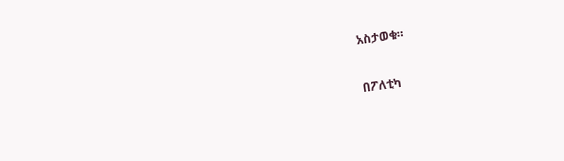አስታወቁ።

በፖለቲካ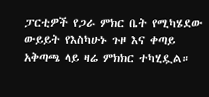ፓርቲዎች የጋራ ምክር ቤት የሚካሄደው ውይይት የእስካሁኑ ጉዞ እና ቀጣይ አቅጣጫ ላይ ዛሬ ምክክር ተካሂዷል።